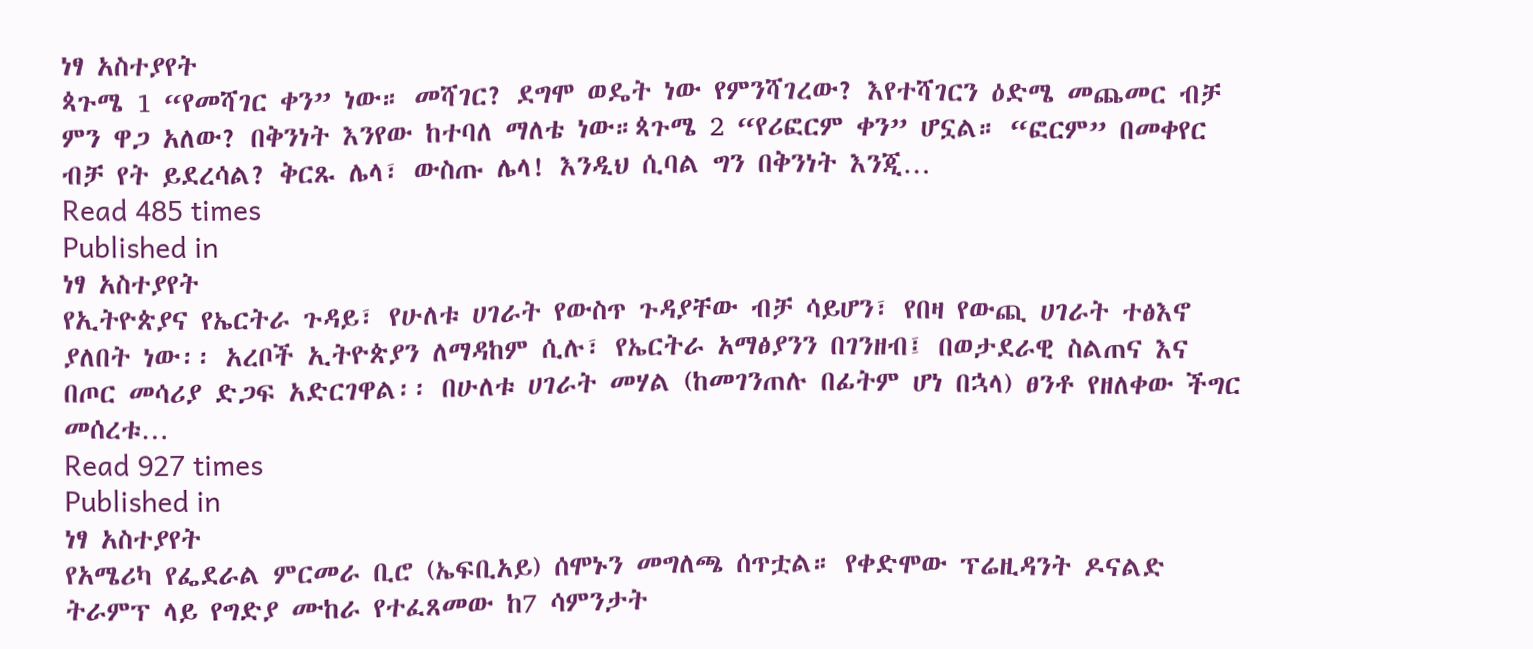ነፃ አስተያየት
ጳጉሜ 1 “የመሻገር ቀን” ነው። መሻገር? ደግሞ ወዴት ነው የምንሻገረው? እየተሻገርን ዕድሜ መጨመር ብቻ ምን ዋጋ አለው? በቅንነት እንየው ከተባለ ማለቴ ነው።ጳጉሜ 2 “የሪፎርም ቀን” ሆኗል። “ፎርም” በመቀየር ብቻ የት ይደረሳል? ቅርጹ ሌላ፣ ውስጡ ሌላ! እንዲህ ሲባል ግን በቅንነት እንጂ…
Read 485 times
Published in
ነፃ አስተያየት
የኢትዮጵያና የኤርትራ ጉዳይ፣ የሁለቱ ሀገራት የውስጥ ጉዳያቸው ብቻ ሳይሆን፣ የበዛ የውጪ ሀገራት ተፅእኖ ያለበት ነው፡፡ አረቦች ኢትዮጵያን ለማዳከም ሲሉ፣ የኤርትራ አማፅያንን በገንዘብ፤ በወታደራዊ ስልጠና እና በጦር መሳሪያ ድጋፍ አድርገዋል፡፡ በሁለቱ ሀገራት መሃል (ከመገንጠሉ በፊትም ሆነ በኋላ) ፀንቶ የዘለቀው ችግር መሰረቱ…
Read 927 times
Published in
ነፃ አስተያየት
የአሜሪካ የፌደራል ምርመራ ቢሮ (ኤፍቢአይ) ሰሞኑን መግለጫ ሰጥቷል። የቀድሞው ፕሬዚዳንት ዶናልድ ትራምፕ ላይ የግድያ ሙከራ የተፈጸመው ከ7 ሳምንታት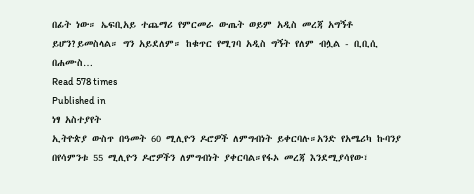በፊት ነው። ኤፍቢአይ ተጨማሪ የምርመራ ውጤት ወይም አዲስ መረጃ አግኝቶ ይሆን?ይመስላል። ግን አይደለም። ከቁጥር የሚገባ አዲስ ግኝት የለም ብሏል - ቢቢሲ በሐሙስ…
Read 578 times
Published in
ነፃ አስተያየት
ኢትዮጵያ ውስጥ በዓመት 60 ሚሊዮን ዶሮዎች ለምግብነት ይቀርባሉ።አንድ የአሜሪካ ኩባንያ በየሳምንቱ 55 ሚሊዮን ዶሮዎችን ለምግብነት ያቀርባል።የፋኦ መረጃ እንደሚያሳየው፣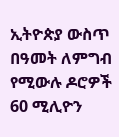ኢትዮጵያ ውስጥ በዓመት ለምግብ የሚውሉ ዶሮዎች 60 ሚሊዮን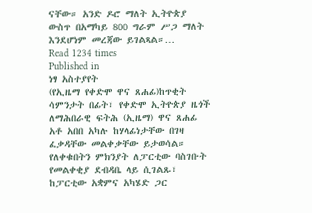ናቸው። አንድ ዶሮ ማለት ኢትዮጵያ ውስጥ በአማካይ 800 ግራም ሥጋ ማለት እንደሆነም መረጃው ይገልጻል።…
Read 1234 times
Published in
ነፃ አስተያየት
(የኢዜማ የቀድሞ ዋና ጸሐፊ)ከጥቂት ሳምንታት በፊት፣ የቀድሞ ኢትዮጵያ ዜጎች ለማሕበራዊ ፍትሕ (ኢዜማ) ዋና ጸሐፊ አቶ አበበ አካሉ ከሃላፊነታቸው በገዛ ፈቃዳቸው መልቀቃቸው ይታወሳል። የለቀቁበትን ምክንያት ለፓርቲው ባስገቡት የመልቀቂያ ደብዳቤ ላይ ሲገልጹ፣ ከፓርቲው አቋምና አካሄድ ጋር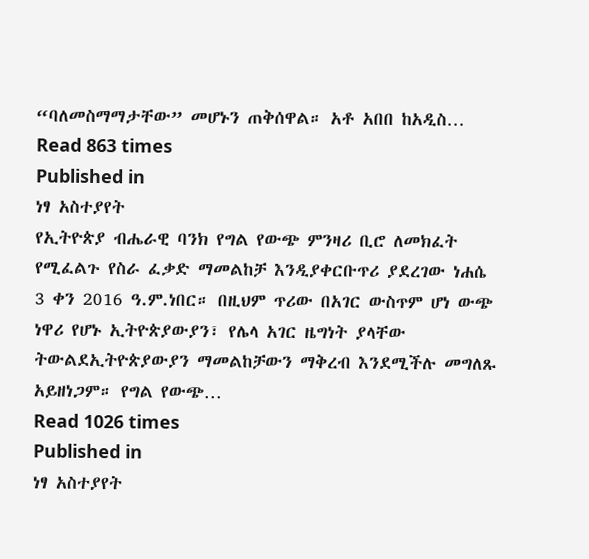“ባለመስማማታቸው” መሆኑን ጠቅሰዋል። አቶ አበበ ከአዲስ…
Read 863 times
Published in
ነፃ አስተያየት
የኢትዮጵያ ብሔራዊ ባንክ የግል የውጭ ምንዛሪ ቢሮ ለመክፈት የሚፈልጉ የስራ ፈቃድ ማመልከቻ እንዲያቀርቡጥሪ ያደረገው ነሐሴ 3 ቀን 2016 ዓ.ም.ነበር። በዚህም ጥሪው በአገር ውስጥም ሆነ ውጭ ነዋሪ የሆኑ ኢትዮጵያውያን፣ የሌላ አገር ዜግነት ያላቸው ትውልደኢትዮጵያውያን ማመልከቻውን ማቅረብ እንደሚችሉ መግለጹ አይዘነጋም። የግል የውጭ…
Read 1026 times
Published in
ነፃ አስተያየት